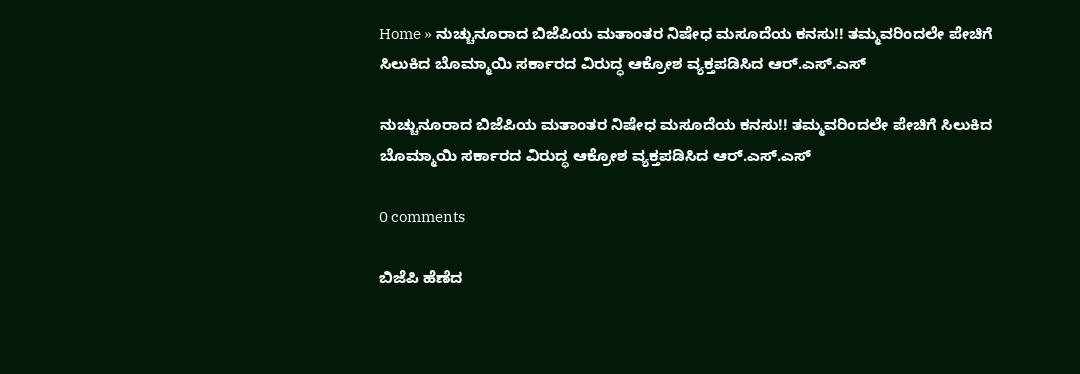Home » ನುಚ್ಚುನೂರಾದ ಬಿಜೆಪಿಯ ಮತಾಂತರ ನಿಷೇಧ ಮಸೂದೆಯ ಕನಸು!! ತಮ್ಮವರಿಂದಲೇ ಪೇಚಿಗೆ ಸಿಲುಕಿದ ಬೊಮ್ಮಾಯಿ ಸರ್ಕಾರದ ವಿರುದ್ಧ ಆಕ್ರೋಶ ವ್ಯಕ್ತಪಡಿಸಿದ ಆರ್.ಎಸ್.ಎಸ್

ನುಚ್ಚುನೂರಾದ ಬಿಜೆಪಿಯ ಮತಾಂತರ ನಿಷೇಧ ಮಸೂದೆಯ ಕನಸು!! ತಮ್ಮವರಿಂದಲೇ ಪೇಚಿಗೆ ಸಿಲುಕಿದ ಬೊಮ್ಮಾಯಿ ಸರ್ಕಾರದ ವಿರುದ್ಧ ಆಕ್ರೋಶ ವ್ಯಕ್ತಪಡಿಸಿದ ಆರ್.ಎಸ್.ಎಸ್

0 comments

ಬಿಜೆಪಿ ಹೆಣೆದ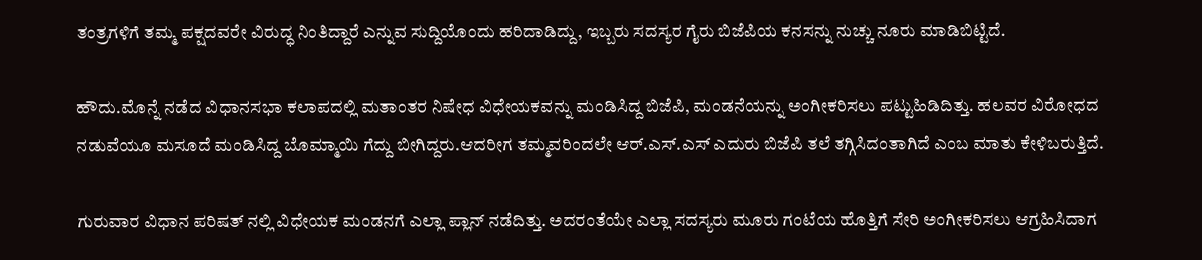ತಂತ್ರಗಳಿಗೆ ತಮ್ಮ ಪಕ್ಷದವರೇ ವಿರುದ್ಧ ನಿಂತಿದ್ದಾರೆ ಎನ್ನುವ ಸುದ್ದಿಯೊಂದು ಹರಿದಾಡಿದ್ದು, ಇಬ್ಬರು ಸದಸ್ಯರ ಗೈರು ಬಿಜೆಪಿಯ ಕನಸನ್ನು ನುಚ್ಚು ನೂರು ಮಾಡಿಬಿಟ್ಟಿದೆ.

ಹೌದು.ಮೊನ್ನೆ ನಡೆದ ವಿಧಾನಸಭಾ ಕಲಾಪದಲ್ಲಿ ಮತಾಂತರ ನಿಷೇಧ ವಿಧೇಯಕವನ್ನು ಮಂಡಿಸಿದ್ದ ಬಿಜೆಪಿ, ಮಂಡನೆಯನ್ನು ಅಂಗೀಕರಿಸಲು ಪಟ್ಟುಹಿಡಿದಿತ್ತು. ಹಲವರ ವಿರೋಧದ ನಡುವೆಯೂ ಮಸೂದೆ ಮಂಡಿಸಿದ್ದ ಬೊಮ್ಮಾಯಿ ಗೆದ್ದು ಬೀಗಿದ್ದರು.ಆದರೀಗ ತಮ್ಮವರಿಂದಲೇ ಆರ್.ಎಸ್.ಎಸ್ ಎದುರು ಬಿಜೆಪಿ ತಲೆ ತಗ್ಗಿಸಿದಂತಾಗಿದೆ ಎಂಬ ಮಾತು ಕೇಳಿಬರುತ್ತಿದೆ.

ಗುರುವಾರ ವಿಧಾನ ಪರಿಷತ್ ನಲ್ಲಿ ವಿಧೇಯಕ ಮಂಡನಗೆ ಎಲ್ಲಾ ಪ್ಲಾನ್ ನಡೆದಿತ್ತು. ಅದರಂತೆಯೇ ಎಲ್ಲಾ ಸದಸ್ಯರು ಮೂರು ಗಂಟೆಯ ಹೊತ್ತಿಗೆ ಸೇರಿ ಅಂಗೀಕರಿಸಲು ಆಗ್ರಹಿಸಿದಾಗ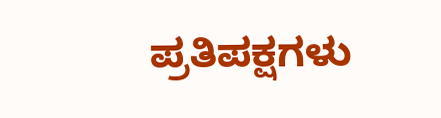ಪ್ರತಿಪಕ್ಷಗಳು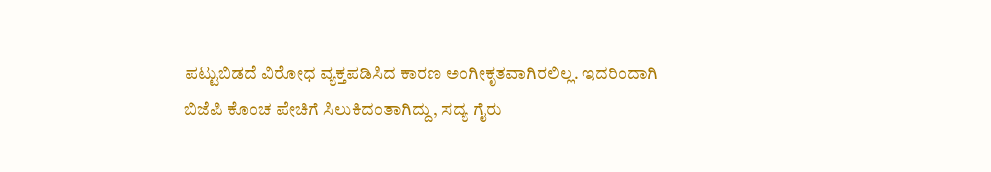ಪಟ್ಟುಬಿಡದೆ ವಿರೋಧ ವ್ಯಕ್ತಪಡಿಸಿದ ಕಾರಣ ಅಂಗೀಕೃತವಾಗಿರಲಿಲ್ಲ. ಇದರಿಂದಾಗಿ ಬಿಜೆಪಿ ಕೊಂಚ ಪೇಚಿಗೆ ಸಿಲುಕಿದಂತಾಗಿದ್ದು, ಸದ್ಯ ಗೈರು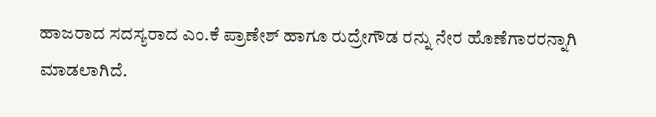ಹಾಜರಾದ ಸದಸ್ಯರಾದ ಎಂ.ಕೆ ಪ್ರಾಣೇಶ್ ಹಾಗೂ ರುದ್ರೇಗೌಡ ರನ್ನು ನೇರ ಹೊಣೆಗಾರರನ್ನಾಗಿ ಮಾಡಲಾಗಿದೆ.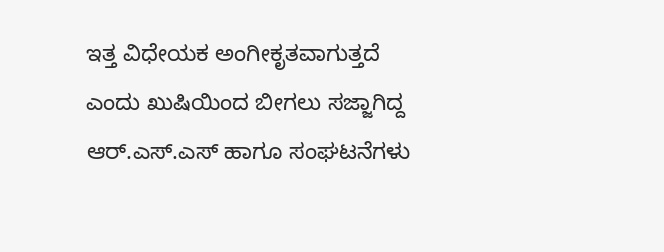ಇತ್ತ ವಿಧೇಯಕ ಅಂಗೀಕೃತವಾಗುತ್ತದೆ ಎಂದು ಖುಷಿಯಿಂದ ಬೀಗಲು ಸಜ್ಜಾಗಿದ್ದ ಆರ್.ಎಸ್.ಎಸ್ ಹಾಗೂ ಸಂಘಟನೆಗಳು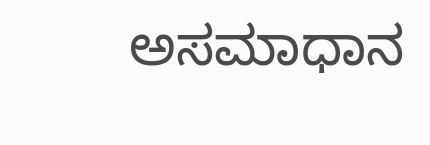ಅಸಮಾಧಾನ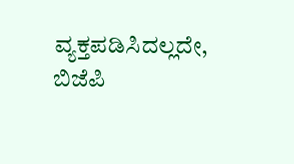ವ್ಯಕ್ತಪಡಿಸಿದಲ್ಲದೇ, ಬಿಜೆಪಿ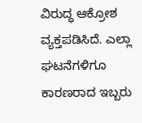ವಿರುದ್ಧ ಆಕ್ರೋಶ ವ್ಯಕ್ತಪಡಿಸಿದೆ. ಎಲ್ಲಾ ಘಟನೆಗಳಿಗೂ ಕಾರಣರಾದ ಇಬ್ಬರು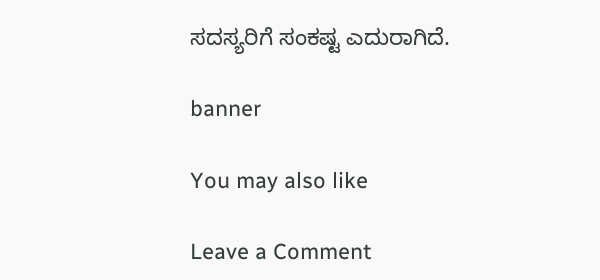ಸದಸ್ಯರಿಗೆ ಸಂಕಷ್ಟ ಎದುರಾಗಿದೆ.

banner

You may also like

Leave a Comment